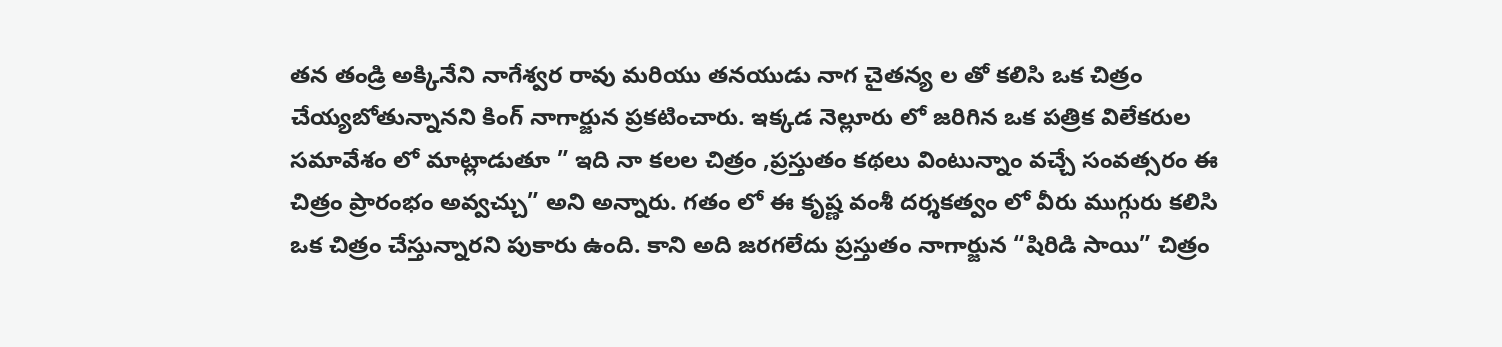తన తండ్రి అక్కినేని నాగేశ్వర రావు మరియు తనయుడు నాగ చైతన్య ల తో కలిసి ఒక చిత్రం చేయ్యబోతున్నానని కింగ్ నాగార్జున ప్రకటించారు. ఇక్కడ నెల్లూరు లో జరిగిన ఒక పత్రిక విలేకరుల సమావేశం లో మాట్లాడుతూ ” ఇది నా కలల చిత్రం ,ప్రస్తుతం కథలు వింటున్నాం వచ్చే సంవత్సరం ఈ చిత్రం ప్రారంభం అవ్వచ్చు” అని అన్నారు. గతం లో ఈ కృష్ణ వంశీ దర్శకత్వం లో వీరు ముగ్గురు కలిసి ఒక చిత్రం చేస్తున్నారని పుకారు ఉంది. కాని అది జరగలేదు ప్రస్తుతం నాగార్జున “షిరిడి సాయి” చిత్రం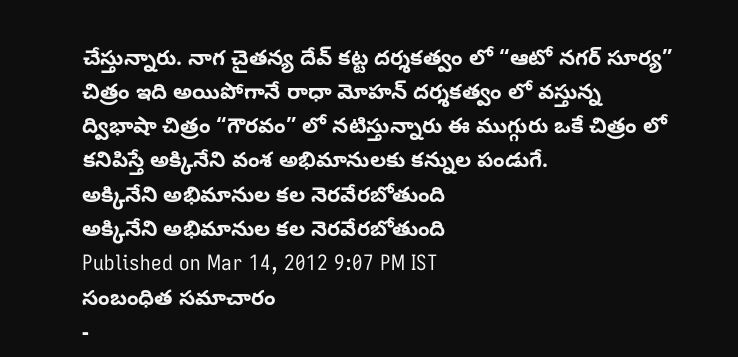చేస్తున్నారు. నాగ చైతన్య దేవ్ కట్ట దర్శకత్వం లో “ఆటో నగర్ సూర్య” చిత్రం ఇది అయిపోగానే రాధా మోహన్ దర్శకత్వం లో వస్తున్న ద్విభాషా చిత్రం “గౌరవం” లో నటిస్తున్నారు ఈ ముగ్గురు ఒకే చిత్రం లో కనిపిస్తే అక్కినేని వంశ అభిమానులకు కన్నుల పండుగే.
అక్కినేని అభిమానుల కల నెరవేరబోతుంది
అక్కినేని అభిమానుల కల నెరవేరబోతుంది
Published on Mar 14, 2012 9:07 PM IST
సంబంధిత సమాచారం
-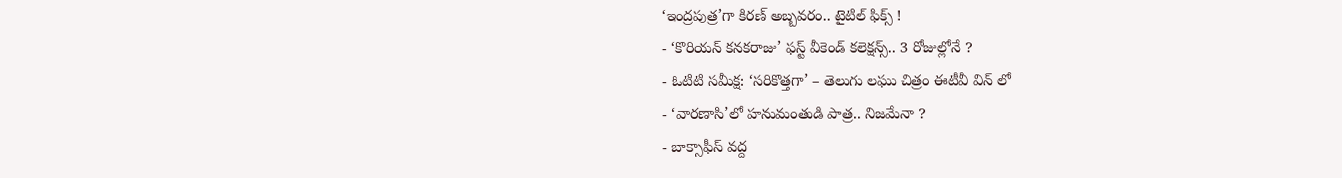‘ఇంద్రపుత్ర’గా కిరణ్ అబ్బవరం.. టైటిల్ ఫిక్స్ !
- ‘కొరియన్ కనకరాజు’ ఫస్ట్ వీకెండ్ కలెక్షన్స్.. 3 రోజుల్లోనే ?
- ఓటిటి సమీక్ష: ‘సరికొత్తగా’ – తెలుగు లఘు చిత్రం ఈటీవీ విన్ లో
- ‘వారణాసి’లో హనుమంతుడి పాత్ర.. నిజమేనా ?
- బాక్సాఫీస్ వద్ద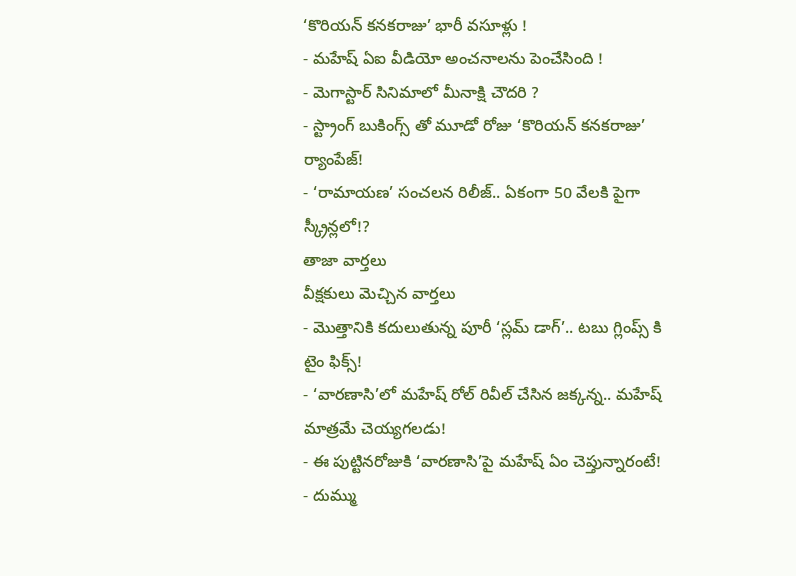‘కొరియన్ కనకరాజు’ భారీ వసూళ్లు !
- మహేష్ ఏఐ వీడియో అంచనాలను పెంచేసింది !
- మెగాస్టార్ సినిమాలో మీనాక్షి చౌదరి ?
- స్ట్రాంగ్ బుకింగ్స్ తో మూడో రోజు ‘కొరియన్ కనకరాజు’ ర్యాంపేజ్!
- ‘రామాయణ’ సంచలన రిలీజ్.. ఏకంగా 50 వేలకి పైగా స్క్రీన్లలో!?
తాజా వార్తలు
వీక్షకులు మెచ్చిన వార్తలు
- మొత్తానికి కదులుతున్న పూరీ ‘స్లమ్ డాగ్’.. టబు గ్లింప్స్ కి టైం ఫిక్స్!
- ‘వారణాసి’లో మహేష్ రోల్ రివీల్ చేసిన జక్కన్న.. మహేష్ మాత్రమే చెయ్యగలడు!
- ఈ పుట్టినరోజుకి ‘వారణాసి’పై మహేష్ ఏం చెప్తున్నారంటే!
- దుమ్ము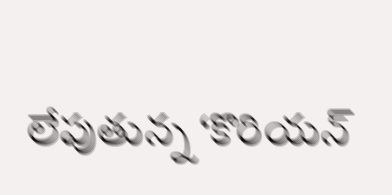లేపుతున్న ‘కొరియన్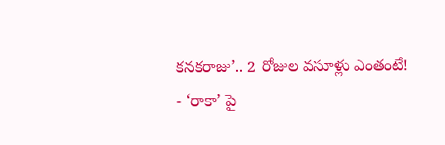కనకరాజు’.. 2 రోజుల వసూళ్లు ఎంతంటే!
- ‘రాకా’ పై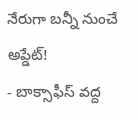నేరుగా బన్నీ నుంచే అప్డేట్!
- బాక్సాఫీస్ వద్ద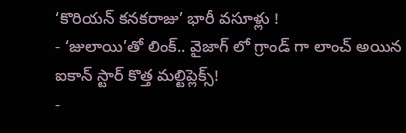‘కొరియన్ కనకరాజు’ భారీ వసూళ్లు !
- ‘జులాయి’తో లింక్.. వైజాగ్ లో గ్రాండ్ గా లాంచ్ అయిన ఐకాన్ స్టార్ కొత్త మల్టిప్లెక్స్!
-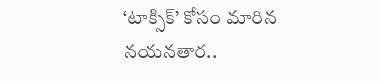‘టాక్సిక్’ కోసం మారిన నయనతార..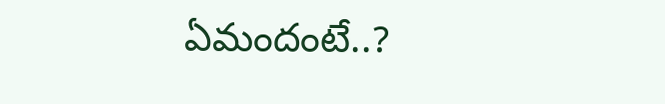ఏమందంటే..?